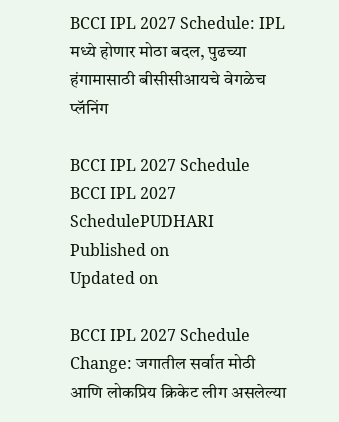BCCI IPL 2027 Schedule: IPL मध्ये होणार मोठा बदल, पुढच्या हंगामासाठी बीसीसीआयचे वेगळेच प्लॅनिंग

BCCI IPL 2027 Schedule
BCCI IPL 2027 SchedulePUDHARI
Published on
Updated on

BCCI IPL 2027 Schedule Change: जगातील सर्वात मोठी आणि लोकप्रिय क्रिकेट लीग असलेल्या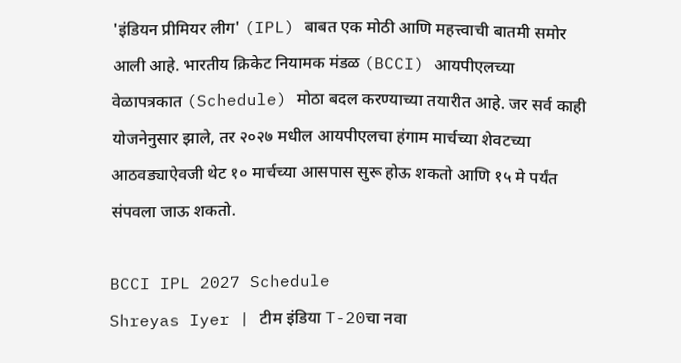'इंडियन प्रीमियर लीग' (IPL) बाबत एक मोठी आणि महत्त्वाची बातमी समोर आली आहे. भारतीय क्रिकेट नियामक मंडळ (BCCI) आयपीएलच्या वेळापत्रकात (Schedule) मोठा बदल करण्याच्या तयारीत आहे. जर सर्व काही योजनेनुसार झाले, तर २०२७ मधील आयपीएलचा हंगाम मार्चच्या शेवटच्या आठवड्याऐवजी थेट १० मार्चच्या आसपास सुरू होऊ शकतो आणि १५ मे पर्यंत संपवला जाऊ शकतो.

BCCI IPL 2027 Schedule
Shreyas Iyer | टीम इंडिया T-20चा नवा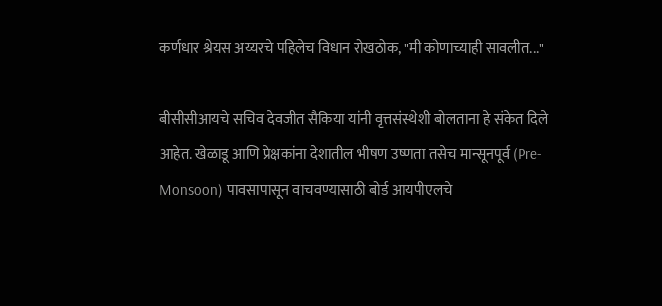कर्णधार श्रेयस अय्यरचे पहिलेच विधान रोखठोक, "मी कोणाच्याही सावलीत..."

बीसीसीआयचे सचिव देवजीत सैकिया यांनी वृत्तसंस्थेशी बोलताना हे संकेत दिले आहेत. खेळाडू आणि प्रेक्षकांना देशातील भीषण उष्णता तसेच मान्सूनपूर्व (Pre-Monsoon) पावसापासून वाचवण्यासाठी बोर्ड आयपीएलचे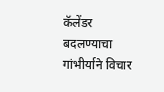कॅलेंडर बदलण्याचा गांभीर्याने विचार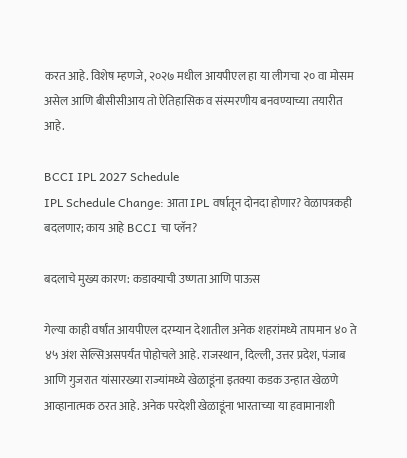करत आहे. विशेष म्हणजे, २०२७ मधील आयपीएल हा या लीगचा २० वा मोसम असेल आणि बीसीसीआय तो ऐतिहासिक व संस्मरणीय बनवण्याच्या तयारीत आहे.

BCCI IPL 2027 Schedule
IPL Schedule Change: आता IPL वर्षातून दोनदा होणार? वेळापत्रकही बदलणार; काय आहे BCCI चा प्लॅन?

बदलाचे मुख्य कारण: कडाक्याची उष्णता आणि पाऊस

गेल्या काही वर्षांत आयपीएल दरम्यान देशातील अनेक शहरांमध्ये तापमान ४० ते ४५ अंश सेल्सिअसपर्यंत पोहोचले आहे. राजस्थान, दिल्ली, उत्तर प्रदेश, पंजाब आणि गुजरात यांसारख्या राज्यांमध्ये खेळाडूंना इतक्या कडक उन्हात खेळणे आव्हानात्मक ठरत आहे. अनेक परदेशी खेळाडूंना भारताच्या या हवामानाशी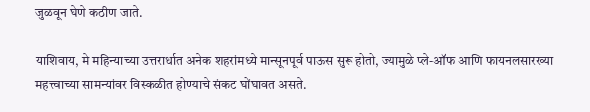जुळवून घेणे कठीण जाते.

याशिवाय, मे महिन्याच्या उत्तरार्धात अनेक शहरांमध्ये मान्सूनपूर्व पाऊस सुरू होतो, ज्यामुळे प्ले-ऑफ आणि फायनलसारख्या महत्त्वाच्या सामन्यांवर विस्कळीत होण्याचे संकट घोंघावत असते.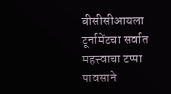बीसीसीआयला टूर्नामेंटचा सर्वात महत्त्वाचा टप्पा पावसाने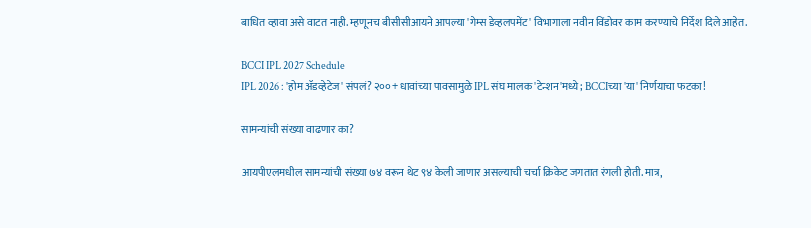बाधित व्हावा असे वाटत नाही. म्हणूनच बीसीसीआयने आपल्या 'गेम्स डेव्हलपमेंट' विभागाला नवीन विंडोवर काम करण्याचे निर्देश दिले आहेत.

BCCI IPL 2027 Schedule
IPL 2026 : 'होम ॲडव्हेटेज' संपलं? २००+ धावांच्या पावसामुळे IPL संघ मालक 'टेन्शन'मध्ये; BCCIच्या 'या' निर्णयाचा फटका!

सामन्यांची संख्या वाढणार का?

आयपीएलमधील सामन्यांची संख्या ७४ वरून थेट ९४ केली जाणार असल्याची चर्चा क्रिकेट जगतात रंगली होती. मात्र,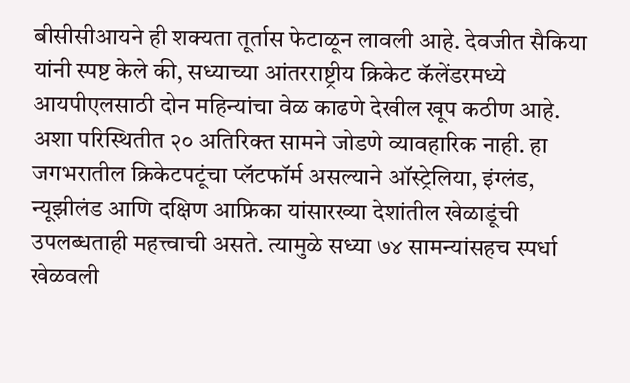बीसीसीआयने ही शक्यता तूर्तास फेटाळून लावली आहे. देवजीत सैकिया यांनी स्पष्ट केले की, सध्याच्या आंतरराष्ट्रीय क्रिकेट कॅलेंडरमध्ये आयपीएलसाठी दोन महिन्यांचा वेळ काढणे देखील खूप कठीण आहे. अशा परिस्थितीत २० अतिरिक्त सामने जोडणे व्यावहारिक नाही. हा जगभरातील क्रिकेटपटूंचा प्लॅटफॉर्म असल्याने ऑस्ट्रेलिया, इंग्लंड, न्यूझीलंड आणि दक्षिण आफ्रिका यांसारख्या देशांतील खेळाडूंची उपलब्धताही महत्त्वाची असते. त्यामुळे सध्या ७४ सामन्यांसहच स्पर्धा खेळवली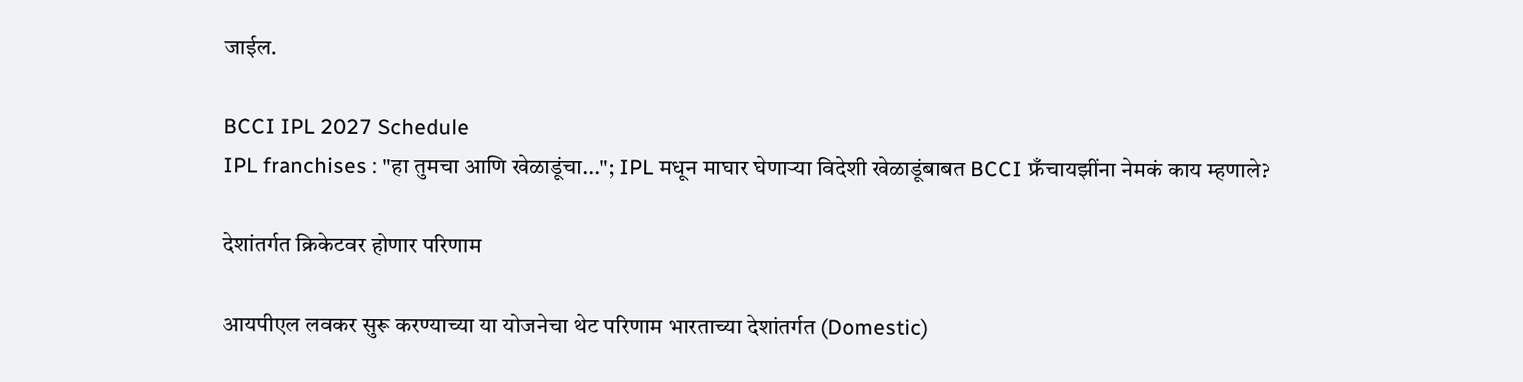जाईल.

BCCI IPL 2027 Schedule
IPL franchises : "हा तुमचा आणि खेळाडूंचा..."; IPL मधून माघार घेणाऱ्या विदेशी खेळाडूंबाबत BCCI फ्रँचायझींना नेमकं काय म्‍हणाले?

देशांतर्गत क्रिकेटवर होणार परिणाम

आयपीएल लवकर सुरू करण्याच्या या योजनेचा थेट परिणाम भारताच्या देशांतर्गत (Domestic)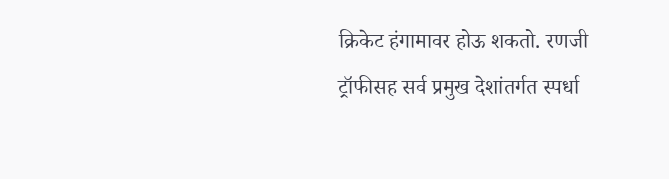क्रिकेट हंगामावर होऊ शकतो. रणजी ट्रॉफीसह सर्व प्रमुख देशांतर्गत स्पर्धा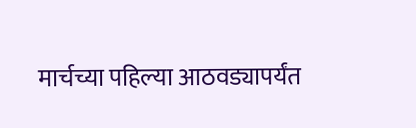मार्चच्या पहिल्या आठवड्यापर्यंत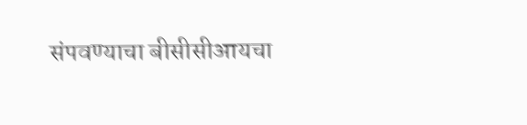संपवण्याचा बीसीसीआयचा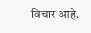विचार आहे.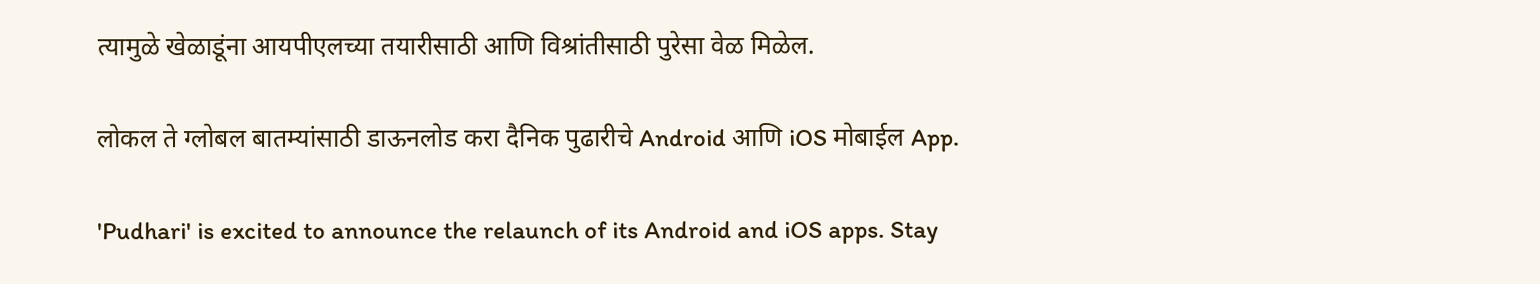त्यामुळे खेळाडूंना आयपीएलच्या तयारीसाठी आणि विश्रांतीसाठी पुरेसा वेळ मिळेल.

लोकल ते ग्लोबल बातम्यांसाठी डाऊनलोड करा दैनिक पुढारीचे Android आणि iOS मोबाईल App.

'Pudhari' is excited to announce the relaunch of its Android and iOS apps. Stay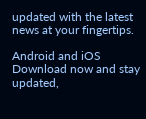updated with the latest news at your fingertips.

Android and iOS Download now and stay updated,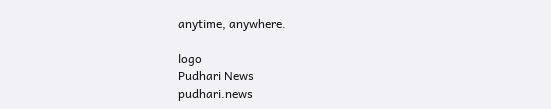anytime, anywhere.

logo
Pudhari News
pudhari.news